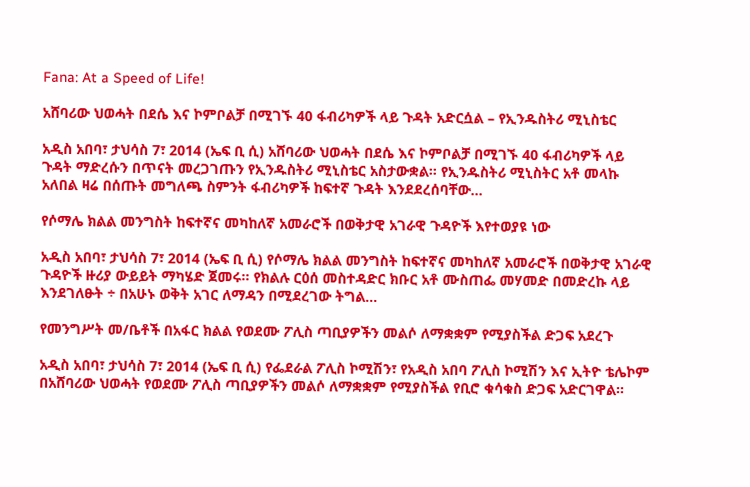Fana: At a Speed of Life!

አሸባሪው ህወሓት በደሴ እና ኮምቦልቻ በሚገኙ 40 ፋብሪካዎች ላይ ጉዳት አድርሷል – የኢንዱስትሪ ሚኒስቴር

አዲስ አበባ፣ ታህሳስ 7፣ 2014 (ኤፍ ቢ ሲ) አሸባሪው ህወሓት በደሴ እና ኮምቦልቻ በሚገኙ 40 ፋብሪካዎች ላይ ጉዳት ማድረሱን በጥናት መረጋገጡን የኢንዱስትሪ ሚኒስቴር አስታውቋል፡፡ የኢንዱስትሪ ሚኒስትር አቶ መላኩ አለበል ዛሬ በሰጡት መግለጫ ስምንት ፋብሪካዎች ከፍተኛ ጉዳት እንደደረሰባቸው…

የሶማሌ ክልል መንግስት ከፍተኛና መካከለኛ አመራሮች በወቅታዊ አገራዊ ጉዳዮች እየተወያዩ ነው

አዲስ አበባ፣ ታህሳስ 7፣ 2014 (ኤፍ ቢ ሲ) የሶማሌ ክልል መንግስት ከፍተኛና መካከለኛ አመራሮች በወቅታዊ አገራዊ ጉዳዮች ዙሪያ ውይይት ማካሄድ ጀመሩ፡፡ የክልሉ ርዕሰ መስተዳድር ክቡር አቶ ሙስጠፌ መሃመድ በመድረኩ ላይ እንደገለፁት ÷ በአሁኑ ወቅት አገር ለማዳን በሚደረገው ትግል…

የመንግሥት መ/ቤቶች በአፋር ክልል የወደሙ ፖሊስ ጣቢያዎችን መልሶ ለማቋቋም የሚያስችል ድጋፍ አደረጉ

አዲስ አበባ፣ ታህሳስ 7፣ 2014 (ኤፍ ቢ ሲ) የፌደራል ፖሊስ ኮሚሽን፣ የአዲስ አበባ ፖሊስ ኮሚሽን እና ኢትዮ ቴሌኮም በአሸባሪው ህወሓት የወደሙ ፖሊስ ጣቢያዎችን መልሶ ለማቋቋም የሚያስችል የቢሮ ቁሳቁስ ድጋፍ አድርገዋል፡፡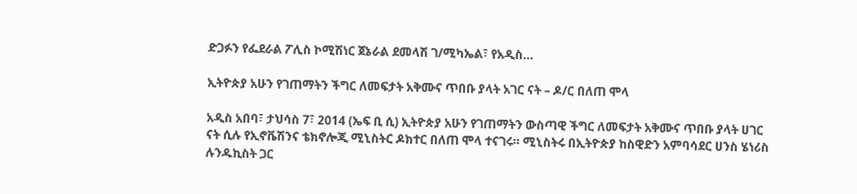ድጋፉን የፌደራል ፖሊስ ኮሚሽነር ጀኔራል ደመላሽ ገ/ሚካኤል፣ የአዲስ…

ኢትዮጵያ አሁን የገጠማትን ችግር ለመፍታት አቅሙና ጥበቡ ያላት አገር ናት – ዶ/ር በለጠ ሞላ

አዲስ አበባ፣ ታህሳስ 7፣ 2014 (ኤፍ ቢ ሲ) ኢትዮጵያ አሁን የገጠማትን ውስጣዊ ችግር ለመፍታት አቅሙና ጥበቡ ያላት ሀገር ናት ሲሉ የኢኖቬሽንና ቴክኖሎጂ ሚኒስትር ዶክተር በለጠ ሞላ ተናገሩ። ሚኒስትሩ በኢትዮጵያ ከስዊድን አምባሳደር ሀንስ ሄነሪስ ሉንዱኪስት ጋር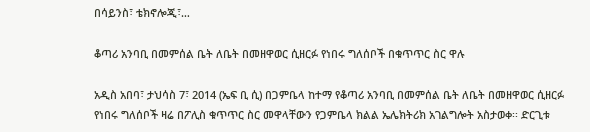በሳይንስ፣ ቴክኖሎጂ፣…

ቆጣሪ አንባቢ በመምሰል ቤት ለቤት በመዘዋወር ሲዘርፉ የነበሩ ግለሰቦች በቁጥጥር ስር ዋሉ

አዲስ አበባ፣ ታህሳስ 7፣ 2014 (ኤፍ ቢ ሲ) በጋምቤላ ከተማ የቆጣሪ አንባቢ በመምሰል ቤት ለቤት በመዘዋወር ሲዘርፉ የነበሩ ግለሰቦች ዛሬ በፖሊስ ቁጥጥር ስር መዋላቸውን የጋምቤላ ክልል ኤሌክትሪክ አገልግሎት አስታወቀ፡፡ ድርጊቱ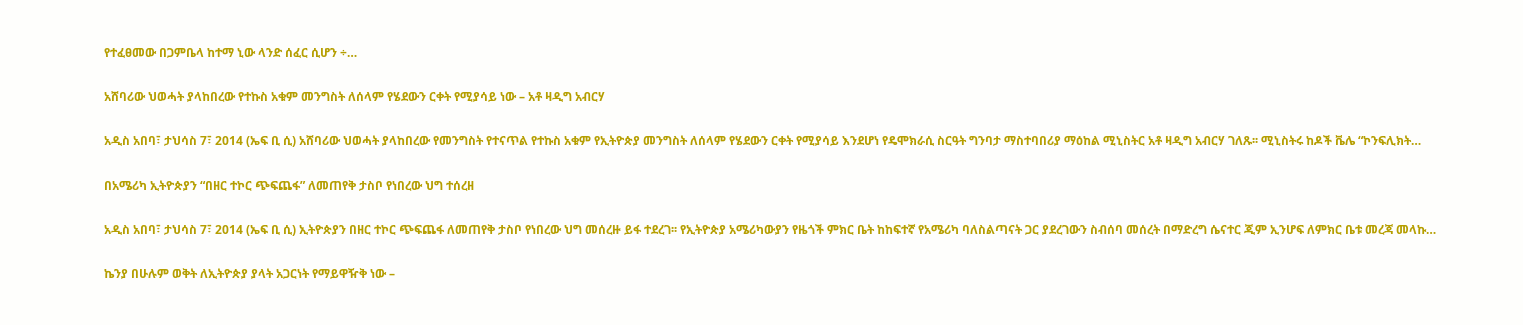የተፈፀመው በጋምቤላ ከተማ ኒው ላንድ ሰፈር ሲሆን ÷…

አሸባሪው ህወሓት ያላከበረው የተኩስ አቁም መንግስት ለሰላም የሄደውን ርቀት የሚያሳይ ነው – አቶ ዛዲግ አብርሃ

አዲስ አበባ፣ ታህሳስ 7፣ 2014 (ኤፍ ቢ ሲ) አሸባሪው ህወሓት ያላከበረው የመንግስት የተናጥል የተኩስ አቁም የኢትዮጵያ መንግስት ለሰላም የሄደውን ርቀት የሚያሳይ እንደሆነ የዴሞክራሲ ስርዓት ግንባታ ማስተባበሪያ ማዕከል ሚኒስትር አቶ ዛዲግ አብርሃ ገለጹ፡፡ ሚኒስትሩ ከዶች ቬሌ “ኮንፍሊክት…

በአሜሪካ ኢትዮጵያን “በዘር ተኮር ጭፍጨፋ” ለመጠየቅ ታስቦ የነበረው ህግ ተሰረዘ

አዲስ አበባ፣ ታህሳስ 7፣ 2014 (ኤፍ ቢ ሲ) ኢትዮጵያን በዘር ተኮር ጭፍጨፋ ለመጠየቅ ታስቦ የነበረው ህግ መሰረዙ ይፋ ተደረገ፡፡ የኢትዮጵያ አሜሪካውያን የዜጎች ምክር ቤት ከከፍተኛ የአሜሪካ ባለስልጣናት ጋር ያደረገውን ስብሰባ መሰረት በማድረግ ሴናተር ጂም ኢንሆፍ ለምክር ቤቱ መረጃ መላኩ…

ኬንያ በሁሉም ወቅት ለኢትዮጵያ ያላት አጋርነት የማይዋዥቅ ነው –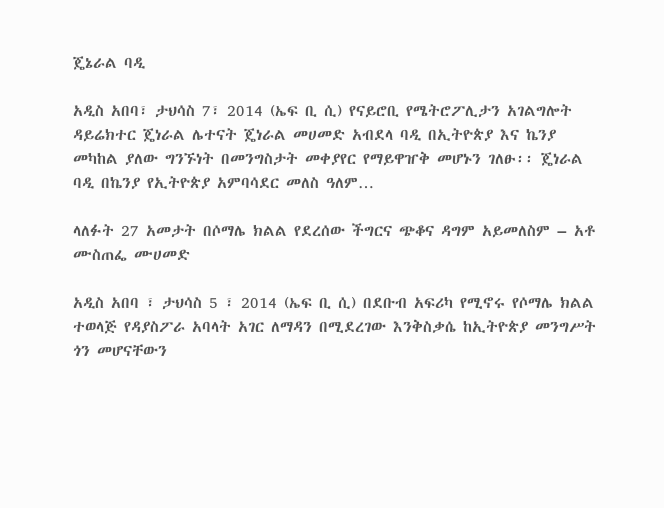ጄኔራል ባዲ

አዲስ አበባ፣ ታህሳስ 7፣ 2014 (ኤፍ ቢ ሲ) የናይሮቢ የሜትሮፖሊታን አገልግሎት ዳይሬክተር ጄነራል ሌተናት ጄነራል መሀመድ አብደላ ባዲ በኢትዮጵያ እና ኬንያ መካከል ያለው ግንኙነት በመንግስታት መቀያየር የማይዋዠቅ መሆኑን ገለፁ፡፡ ጄነራል ባዲ በኬንያ የኢትዮጵያ አምባሳደር መለስ ዓለም…

ላለፉት 27 አመታት በሶማሌ ክልል የደረሰው ችግርና ጭቆና ዳግም አይመለስም – አቶ ሙስጠፌ ሙሀመድ

አዲስ አበባ ፣ ታህሳስ 5 ፣ 2014 (ኤፍ ቢ ሲ) በደቡብ አፍሪካ የሚኖሩ የሶማሌ ክልል ተወላጅ የዳያስፖራ አባላት አገር ለማዳን በሚደረገው እንቅስቃሴ ከኢትዮጵያ መንግሥት ጎን መሆናቸውን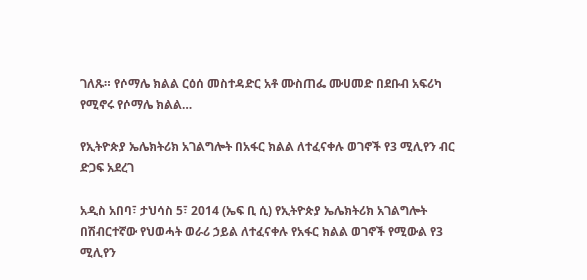ገለጹ። የሶማሌ ክልል ርዕሰ መስተዳድር አቶ ሙስጠፌ ሙሀመድ በደቡብ አፍሪካ የሚኖሩ የሶማሌ ክልል…

የኢትዮጵያ ኤሌክትሪክ አገልግሎት በአፋር ክልል ለተፈናቀሉ ወገኖች የ3 ሚሊየን ብር ድጋፍ አደረገ

አዲስ አበባ፣ ታህሳስ 5፣ 2014 (ኤፍ ቢ ሲ) የኢትዮጵያ ኤሌክትሪክ አገልግሎት በሽብርተኛው የህወሓት ወራሪ ኃይል ለተፈናቀሉ የአፋር ክልል ወገኖች የሚውል የ3 ሚሊየን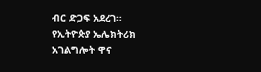ብር ድጋፍ አደረገ። የኢትዮጵያ ኤሌክትሪክ አገልግሎት ዋና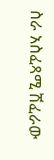ስራ አስፈጻሚ ሽፈራው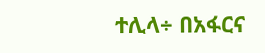ተሊላ÷ በአፋርና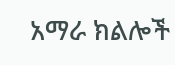አማራ ክልሎች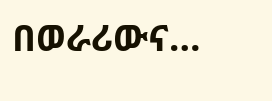በወራሪውና…